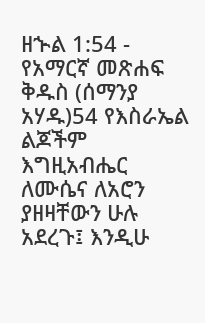ዘኍል 1:54 - የአማርኛ መጽሐፍ ቅዱስ (ሰማንያ አሃዱ)54 የእስራኤል ልጆችም እግዚአብሔር ለሙሴና ለአሮን ያዘዛቸውን ሁሉ አደረጉ፤ እንዲሁ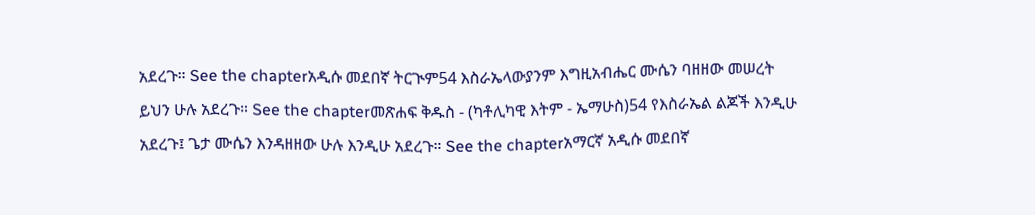አደረጉ። See the chapterአዲሱ መደበኛ ትርጒም54 እስራኤላውያንም እግዚአብሔር ሙሴን ባዘዘው መሠረት ይህን ሁሉ አደረጉ። See the chapterመጽሐፍ ቅዱስ - (ካቶሊካዊ እትም - ኤማሁስ)54 የእስራኤል ልጆች እንዲሁ አደረጉ፤ ጌታ ሙሴን እንዳዘዘው ሁሉ እንዲሁ አደረጉ። See the chapterአማርኛ አዲሱ መደበኛ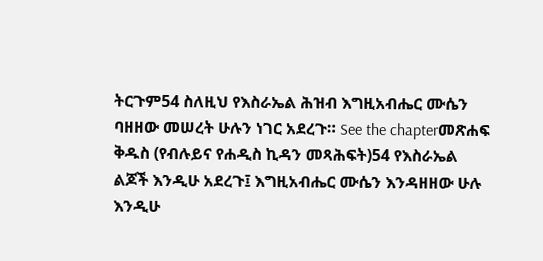ትርጉም54 ስለዚህ የእስራኤል ሕዝብ እግዚአብሔር ሙሴን ባዘዘው መሠረት ሁሉን ነገር አደረጉ። See the chapterመጽሐፍ ቅዱስ (የብሉይና የሐዲስ ኪዳን መጻሕፍት)54 የእስራኤል ልጆች እንዲሁ አደረጉ፤ እግዚአብሔር ሙሴን እንዳዘዘው ሁሉ እንዲሁ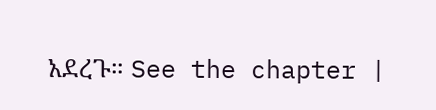አደረጉ። See the chapter |